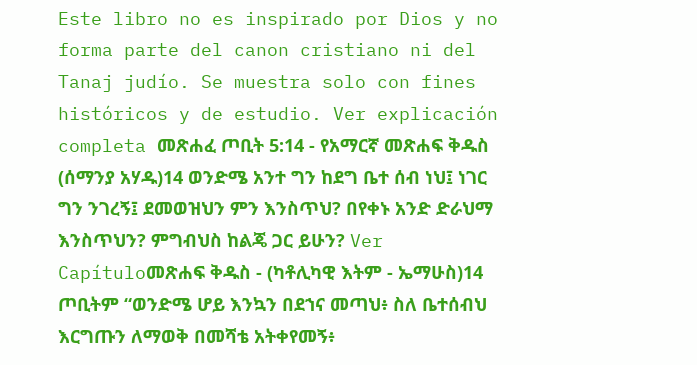Este libro no es inspirado por Dios y no forma parte del canon cristiano ni del Tanaj judío. Se muestra solo con fines históricos y de estudio. Ver explicación completa መጽሐፈ ጦቢት 5:14 - የአማርኛ መጽሐፍ ቅዱስ (ሰማንያ አሃዱ)14 ወንድሜ አንተ ግን ከደግ ቤተ ሰብ ነህ፤ ነገር ግን ንገረኝ፤ ደመወዝህን ምን እንስጥህ? በየቀኑ አንድ ድራህማ እንስጥህን? ምግብህስ ከልጄ ጋር ይሁን? Ver Capítuloመጽሐፍ ቅዱስ - (ካቶሊካዊ እትም - ኤማሁስ)14 ጦቢትም “ወንድሜ ሆይ እንኳን በደኀና መጣህ፥ ስለ ቤተሰብህ እርግጡን ለማወቅ በመሻቴ አትቀየመኝ፥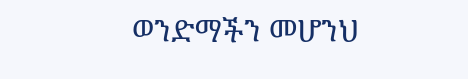ወንድማችን መሆንህ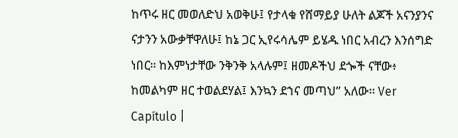ከጥሩ ዘር መወለድህ አወቅሁ፤ የታላቁ የሸማይያ ሁለት ልጆች አናንያንና ናታንን አውቃቸዋለሁ፤ ከኔ ጋር ኢየሩሳሌም ይሄዱ ነበር አብረን እንሰግድ ነበር። ከእምነታቸው ንቅንቅ አላሉም፤ ዘመዶችህ ደጐች ናቸው፥ ከመልካም ዘር ተወልደሃል፤ እንኳን ደኀና መጣህ” አለው። Ver Capítulo |